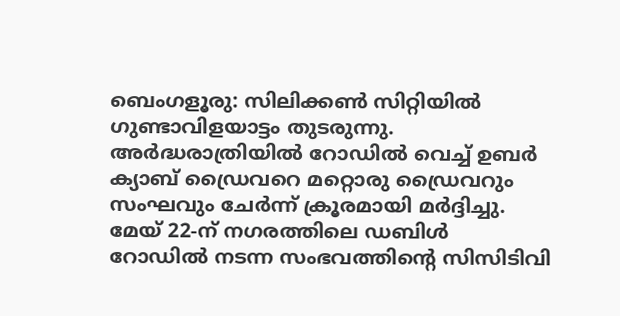ബെംഗളൂരു: സിലിക്കൺ സിറ്റിയിൽ ഗുണ്ടാവിളയാട്ടം തുടരുന്നു. അർദ്ധരാത്രിയിൽ റോഡിൽ വെച്ച് ഉബർ ക്യാബ് ഡ്രൈവറെ മറ്റൊരു ഡ്രൈവറും സംഘവും ചേർന്ന് ക്രൂരമായി മർദ്ദിച്ചു. മേയ് 22-ന് നഗരത്തിലെ ഡബിൾ റോഡിൽ നടന്ന സംഭവത്തിന്റെ സിസിടിവി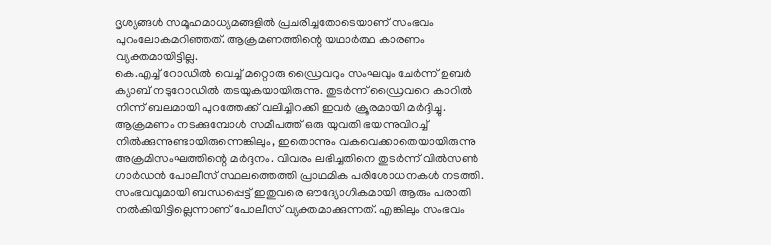ദൃശ്യങ്ങൾ സമൂഹമാധ്യമങ്ങളിൽ പ്രചരിച്ചതോടെയാണ് സംഭവം പുറംലോകമറിഞ്ഞത്. ആക്രമണത്തിന്റെ യഥാർത്ഥ കാരണം വ്യക്തമായിട്ടില്ല.
കെ.എച്ച് റോഡിൽ വെച്ച് മറ്റൊരു ഡ്രൈവറും സംഘവും ചേർന്ന് ഉബർ ക്യാബ് നടുറോഡിൽ തടയുകയായിരുന്നു. തുടർന്ന് ഡ്രൈവറെ കാറിൽ നിന്ന് ബലമായി പുറത്തേക്ക് വലിച്ചിറക്കി ഇവർ ക്രൂരമായി മർദ്ദിച്ചു. ആക്രമണം നടക്കുമ്പോൾ സമീപത്ത് ഒരു യുവതി ഭയന്നുവിറച്ച് നിൽക്കുന്നുണ്ടായിരുന്നെങ്കിലും, ഇതൊന്നും വകവെക്കാതെയായിരുന്നു അക്രമിസംഘത്തിന്റെ മർദ്ദനം. വിവരം ലഭിച്ചതിനെ തുടർന്ന് വിൽസൺ ഗാർഡൻ പോലീസ് സ്ഥലത്തെത്തി പ്രാഥമിക പരിശോധനകൾ നടത്തി.
സംഭവവുമായി ബന്ധപ്പെട്ട് ഇതുവരെ ഔദ്യോഗികമായി ആരും പരാതി നൽകിയിട്ടില്ലെന്നാണ് പോലീസ് വ്യക്തമാക്കുന്നത്. എങ്കിലും സംഭവം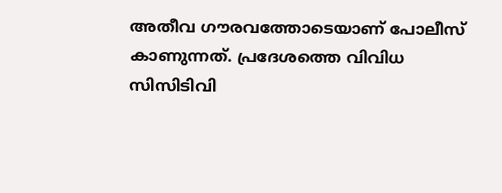അതീവ ഗൗരവത്തോടെയാണ് പോലീസ് കാണുന്നത്. പ്രദേശത്തെ വിവിധ സിസിടിവി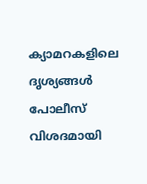ക്യാമറകളിലെ ദൃശ്യങ്ങൾ പോലീസ് വിശദമായി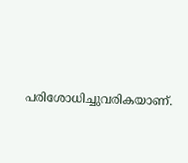പരിശോധിച്ചുവരികയാണ്.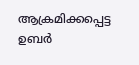ആക്രമിക്കപ്പെട്ട ഉബർ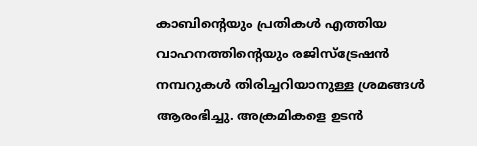കാബിന്റെയും പ്രതികൾ എത്തിയ വാഹനത്തിന്റെയും രജിസ്ട്രേഷൻ നമ്പറുകൾ തിരിച്ചറിയാനുള്ള ശ്രമങ്ങൾ ആരംഭിച്ചു. അക്രമികളെ ഉടൻ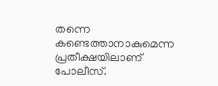തന്നെ കണ്ടെത്താനാകുമെന്ന പ്രതീക്ഷയിലാണ് പോലീസ്.